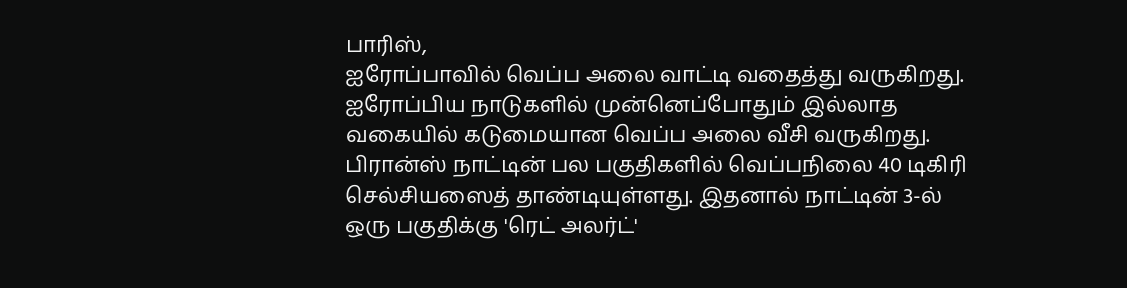பாரிஸ்,
ஐரோப்பாவில் வெப்ப அலை வாட்டி வதைத்து வருகிறது.
ஐரோப்பிய நாடுகளில் முன்னெப்போதும் இல்லாத வகையில் கடுமையான வெப்ப அலை வீசி வருகிறது. பிரான்ஸ் நாட்டின் பல பகுதிகளில் வெப்பநிலை 40 டிகிரி செல்சியஸைத் தாண்டியுள்ளது. இதனால் நாட்டின் 3-ல் ஒரு பகுதிக்கு 'ரெட் அலர்ட்'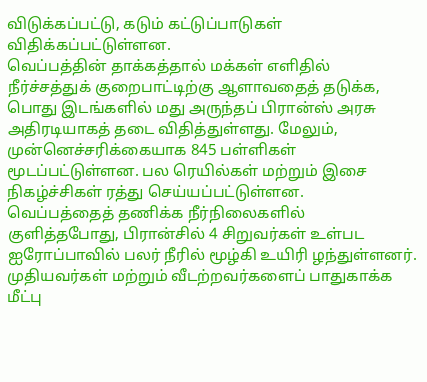விடுக்கப்பட்டு, கடும் கட்டுப்பாடுகள் விதிக்கப்பட்டுள்ளன.
வெப்பத்தின் தாக்கத்தால் மக்கள் எளிதில் நீர்ச்சத்துக் குறைபாட்டிற்கு ஆளாவதைத் தடுக்க, பொது இடங்களில் மது அருந்தப் பிரான்ஸ் அரசு அதிரடியாகத் தடை விதித்துள்ளது. மேலும், முன்னெச்சரிக்கையாக 845 பள்ளிகள் மூடப்பட்டுள்ளன. பல ரெயில்கள் மற்றும் இசை நிகழ்ச்சிகள் ரத்து செய்யப்பட்டுள்ளன.
வெப்பத்தைத் தணிக்க நீர்நிலைகளில் குளித்தபோது, பிரான்சில் 4 சிறுவர்கள் உள்பட ஐரோப்பாவில் பலர் நீரில் மூழ்கி உயிரி ழந்துள்ளனர். முதியவர்கள் மற்றும் வீடற்றவர்களைப் பாதுகாக்க மீட்பு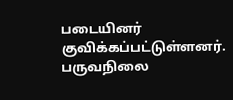படையினர் குவிக்கப்பட்டுள்ளனர். பருவநிலை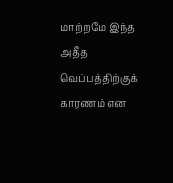மாற்றமே இந்த அதீத வெப்பத்திற்குக் காரணம் என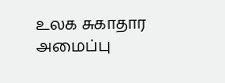உலக சுகாதார அமைப்பு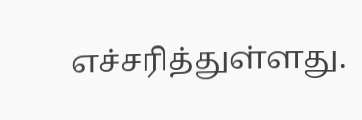எச்சரித்துள்ளது.